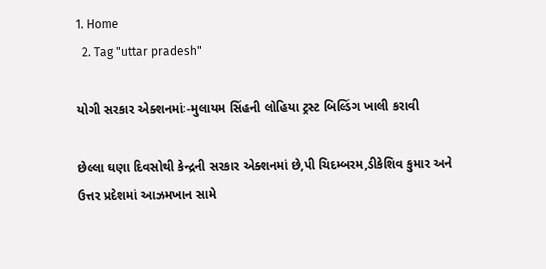1. Home
  2. Tag "uttar pradesh"

યોગી સરકાર એક્શનમાંઃ-મુલાયમ સિંહની લોહિયા ટ્રસ્ટ બિલ્ડિંગ ખાલી કરાવી

છેલ્લા ઘણા દિવસોથી કેન્દ્રની સરકાર એક્શનમાં છે,પી ચિદમ્બરમ,ડીકેશિવ કુમાર અને ઉત્તર પ્રદેશમાં આઝમખાન સામે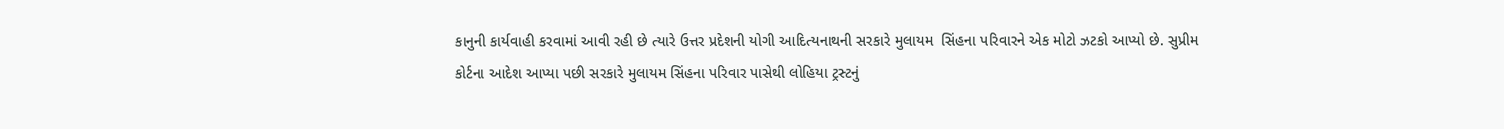કાનુની કાર્યવાહી કરવામાં આવી રહી છે ત્યારે ઉત્તર પ્રદેશની યોગી આદિત્યનાથની સરકારે મુલાયમ  સિંહના પરિવારને એક મોટો ઝટકો આપ્યો છે. સુપ્રીમ કોર્ટના આદેશ આપ્યા પછી સરકારે મુલાયમ સિંહના પરિવાર પાસેથી લોહિયા ટ્રસ્ટનું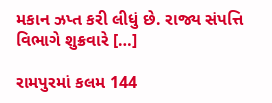મકાન ઝપ્ત કરી લીધું છે. રાજ્ય સંપત્તિ વિભાગે શુક્રવારે […]

રામપુરમાં કલમ 144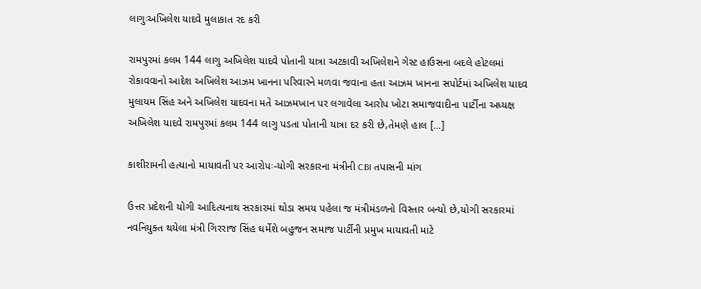લાગુઃઅખિલેશ યાદવે મુલાકાત રદ કરી

રામપુરમાં કલમ 144 લાગુ અખિલેશ યાદવે પોતાની યાત્રા અટકાવી અખિલેશને ગેસ્ટ હાઉસના બદલે હોટલમાં રોકાવવાનો આદેશ અખિલેશ આઝમ ખાનના પરિવારને મળવા જવાના હતા આઝમ ખાનના સપોર્ટમાં અખિલેશ યાદવ મુલાયમ સિંહ અને અખિલેશ યાદવના મતે આઝમખાન પર લગાવેલા આરોપ ખોટા સમાજવાદીના પાર્ટીના અધ્યક્ષ અખિલેશ યાદવે રામપુરમાં કલમ 144 લાગુ પડતા પોતાની યાત્રા દર કરી છે,તેમણે હાલ […]

કાશીરામની હત્યાનો માયાવતી પર આરોપઃ-યોગી સરકારના મંત્રીની CBI તપાસની માંગ

ઉત્તર પ્રદેશની યોગી આદિત્યનાથ સરકારમાં થોડા સમય પહેલા જ મંત્રીમંડળનો વિસ્તાર બન્યો છે,યોગી સરકારમાં નવનિયુક્ત થયેલા મંત્રી ગિરરાજ સિંહ ઘર્મેશે બહુજન સમાજ પાર્ટીની પ્રમુખ માયાવતી માટે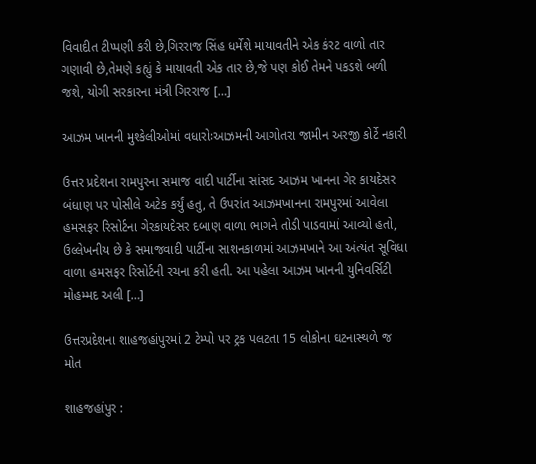વિવાદીત ટીપ્પણી કરી છે,ગિરરાજ સિંહ ધર્મેશે માયાવતીને એક કંરટ વાળો તાર ગણાવી છે,તેમણે કહ્યું કે માયાવતી એક તાર છે,જે પણ કોઈ તેમને પકડશે બળી જશે, યોગી સરકારના મંત્રી ગિરરાજ […]

આઝમ ખાનની મુશ્કેલીઓમાં વધારોઃઆઝમની આગોતરા જામીન અરજી કોર્ટે નકારી

ઉત્તર પ્રદેશના રામપુરના સમાજ વાદી પાર્ટીના સાંસદ આઝમ ખાનના ગેર કાયદેસર બંધાણ પર પોસીલે અટેક કર્યું હતુ, તે ઉપરાંત આઝમખાનના રામપુરમાં આવેલા હમસફર રિસોર્ટના ગેરકાયદેસર દબાણ વાળા ભાગને તોડી પાડવામાં આવ્યો હતો, ઉલ્લેખનીય છે કે સમાજવાદી પાર્ટીના સાશનકાળમાં આઝમખાને આ અંત્યંત સૂવિધા વાળા હમસફર રિસોર્ટની રચના કરી હતી. આ પહેલા આઝમ ખાનની યુનિવર્સિટી મોહમ્મદ અલી […]

ઉત્તરપ્રદેશના શાહજહાંપુરમાં 2 ટેમ્પો પર ટ્રક પલટતા 15 લોકોના ઘટનાસ્થળે જ મોત

શાહજહાંપુર :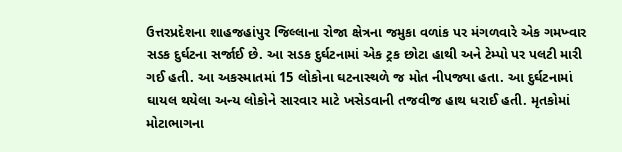ઉત્તરપ્રદેશના શાહજહાંપુર જિલ્લાના રોજા ક્ષેત્રના જમુકા વળાંક પર મંગળવારે એક ગમખ્વાર સડક દુર્ઘટના સર્જાઈ છે. આ સડક દુર્ઘટનામાં એક ટ્રક છોટા હાથી અને ટેમ્પો પર પલટી મારી ગઈ હતી. આ અકસ્માતમાં 15 લોકોના ઘટનાસ્થળે જ મોત નીપજ્યા હતા. આ દુર્ઘટનામાં ઘાયલ થયેલા અન્ય લોકોને સારવાર માટે ખસેડવાની તજવીજ હાથ ધરાઈ હતી. મૃતકોમાં મોટાભાગના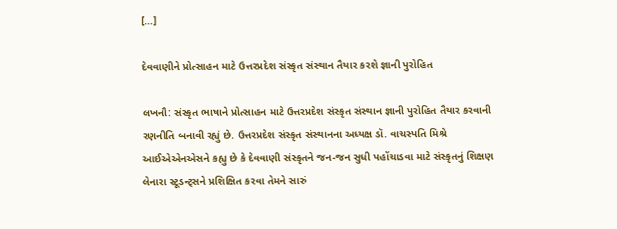[…]

દેવવાણીને પ્રોત્સાહન માટે ઉત્તરપ્રદેશ સંસ્કૃત સંસ્થાન તૈયાર કરશે જ્ઞાની પુરોહિત

લખનૌ: સંસ્કૃત ભાષાને પ્રોત્સાહન માટે ઉત્તરપ્રદેશ સંસ્કૃત સંસ્થાન જ્ઞાની પુરોહિત તૈયાર કરવાની રણનીતિ બનાવી રહ્યું છે. ઉત્તરપ્રદેશ સંસ્કૃત સંસ્થાનના અધ્યક્ષ ડૉ. વાચસ્પતિ મિશ્રે આઈએએનએસને કહ્યુ છે કે દેવવાણી સંસ્કૃતને જન-જન સુધી પહોંચાડવા માટે સંસ્કૃતનું શિક્ષણ લેનારા સ્ટૂડન્ટ્સને પ્રશિક્ષિત કરવા તેમને સારું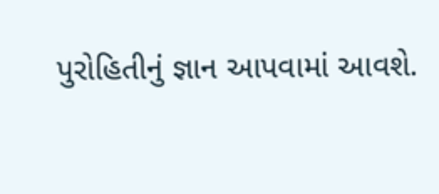પુરોહિતીનું જ્ઞાન આપવામાં આવશે.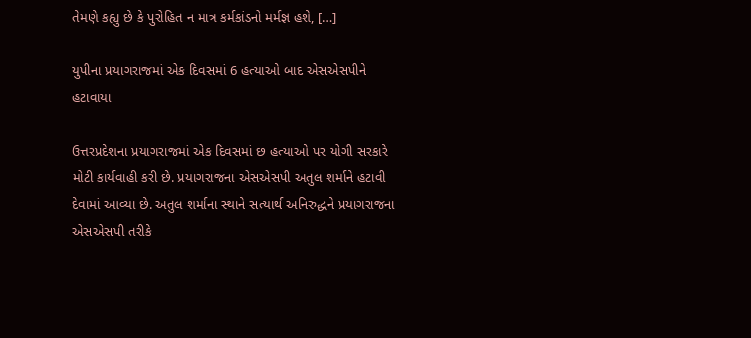તેમણે કહ્યુ છે કે પુરોહિત ન માત્ર કર્મકાંડનો મર્મજ્ઞ હશે, […]

યુપીના પ્રયાગરાજમાં એક દિવસમાં 6 હત્યાઓ બાદ એસએસપીને હટાવાયા

ઉત્તરપ્રદેશના પ્રયાગરાજમાં એક દિવસમાં છ હત્યાઓ પર યોગી સરકારે મોટી કાર્યવાહી કરી છે. પ્રયાગરાજના એસએસપી અતુલ શર્માને હટાવી દેવામાં આવ્યા છે. અતુલ શર્માના સ્થાને સત્યાર્થ અનિરુદ્ધને પ્રયાગરાજના એસએસપી તરીકે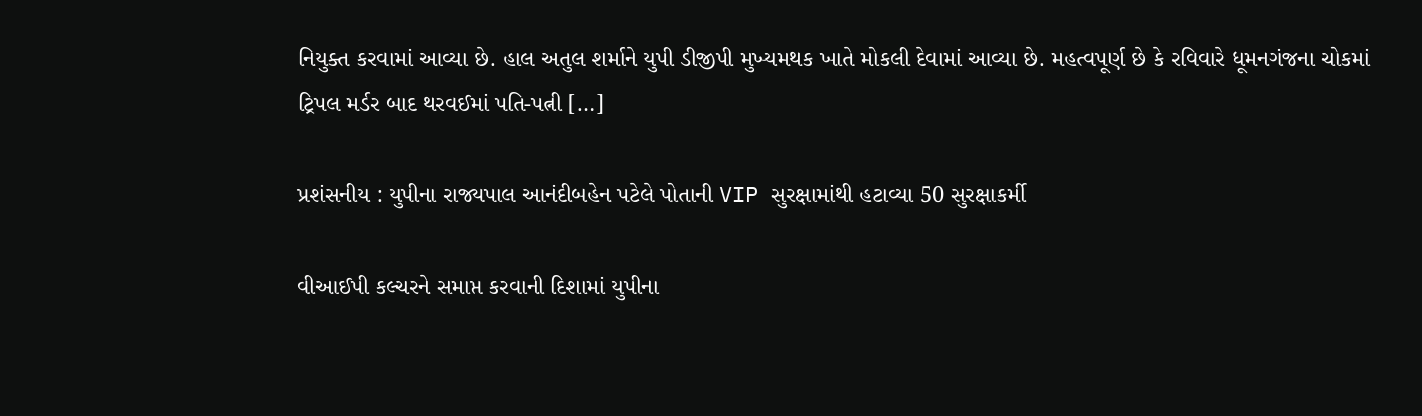નિયુક્ત કરવામાં આવ્યા છે. હાલ અતુલ શર્માને યુપી ડીજીપી મુખ્યમથક ખાતે મોકલી દેવામાં આવ્યા છે. મહત્વપૂર્ણ છે કે રવિવારે ધૂમનગંજના ચોકમાં ટ્રિપલ મર્ડર બાદ થરવઈમાં પતિ-પત્ની […]

પ્રશંસનીય : યુપીના રાજ્યપાલ આનંદીબહેન પટેલે પોતાની VIP સુરક્ષામાંથી હટાવ્યા 50 સુરક્ષાકર્મી

વીઆઈપી કલ્ચરને સમાપ્ત કરવાની દિશામાં યુપીના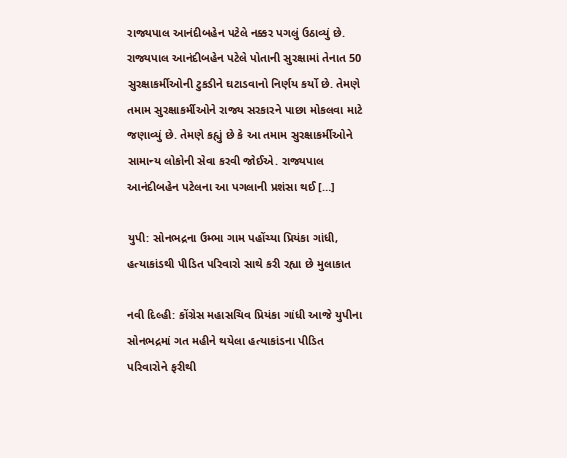રાજ્યપાલ આનંદીબહેન પટેલે નક્કર પગલું ઉઠાવ્યું છે. રાજ્યપાલ આનંદીબહેન પટેલે પોતાની સુરક્ષામાં તેનાત 50 સુરક્ષાકર્મીઓની ટુકડીને ઘટાડવાનો નિર્ણય કર્યો છે. તેમણે તમામ સુરક્ષાકર્મીઓને રાજ્ય સરકારને પાછા મોકલવા માટે જણાવ્યું છે. તેમણે કહ્યું છે કે આ તમામ સુરક્ષાકર્મીઓને સામાન્ય લોકોની સેવા કરવી જોઈએ. રાજ્યપાલ આનંદીબહેન પટેલના આ પગલાની પ્રશંસા થઈ […]

યુપી: સોનભદ્રના ઉમ્ભા ગામ પહોંચ્યા પ્રિયંકા ગાંધી, હત્યાકાંડથી પીડિત પરિવારો સાથે કરી રહ્યા છે મુલાકાત

નવી દિલ્હી: કોંગ્રેસ મહાસચિવ પ્રિયંકા ગાંધી આજે યુપીના સોનભદ્રમાં ગત મહીને થયેલા હત્યાકાંડના પીડિત પરિવારોને ફરીથી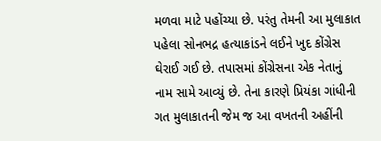મળવા માટે પહોંચ્યા છે. પરંતુ તેમની આ મુલાકાત પહેલા સોનભદ્ર હત્યાકાંડને લઈને ખુદ કોંગ્રેસ ઘેરાઈ ગઈ છે. તપાસમાં કોંગ્રેસના એક નેતાનું નામ સામે આવ્યું છે. તેના કારણે પ્રિયંકા ગાંધીની ગત મુલાકાતની જેમ જ આ વખતની અહીંની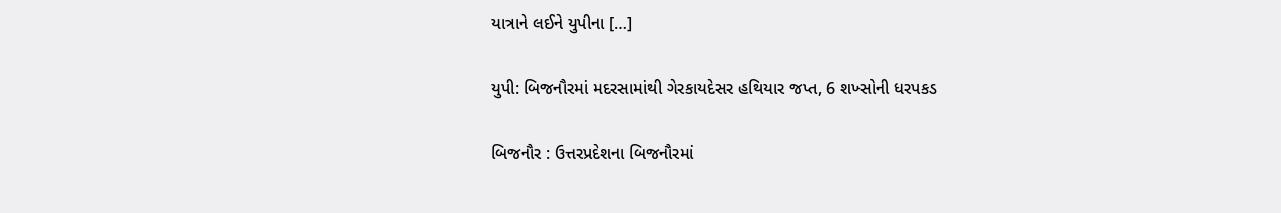યાત્રાને લઈને યુપીના […]

યુપી: બિજનૌરમાં મદરસામાંથી ગેરકાયદેસર હથિયાર જપ્ત, 6 શખ્સોની ધરપકડ

બિજનૌર : ઉત્તરપ્રદેશના બિજનૌરમાં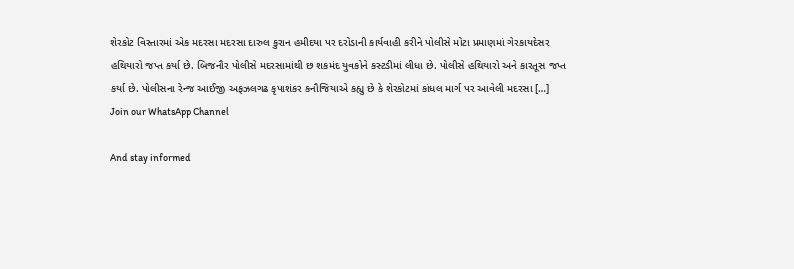શેરકોટ વિસ્તારમાં એક મદરસા મદરસા દારુલ કુરાન હમીદયા પર દરોડાની કાર્યવાહી કરીને પોલીસે મોટા પ્રમાણમાં ગેરકાયદેસર હથિયારો જપ્ત કર્યા છે. બિજનૌર પોલીસે મદરસામાંથી છ શકમંદ યુવકોને કસ્ટડીમાં લીધા છે. પોલીસે હથિયારો અને કારતૂસ જપ્ત કર્યા છે. પોલીસના રેન્જ આઈજી અફઝલગઢ કૃપાશંકર કનૌજિયાએ કહ્યુ છે કે શેરકોટમાં કાંધલ માર્ગ પર આવેલી મદરસા […]
Join our WhatsApp Channel

And stay informed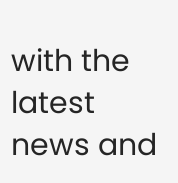with the latest news and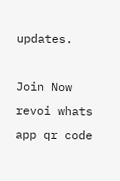updates.

Join Now
revoi whats app qr code